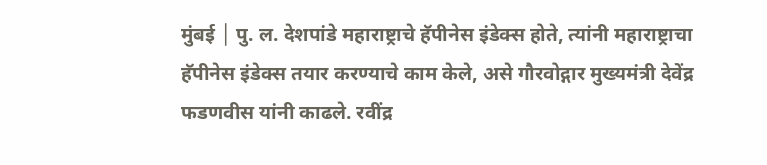मुंबई │ पु. ल. देशपांडे महाराष्ट्राचे हॅपीनेस इंडेक्स होते, त्यांनी महाराष्ट्राचा हॅपीनेस इंडेक्स तयार करण्याचे काम केले, असे गौरवोद्गार मुख्यमंत्री देवेंद्र फडणवीस यांनी काढले. रवींद्र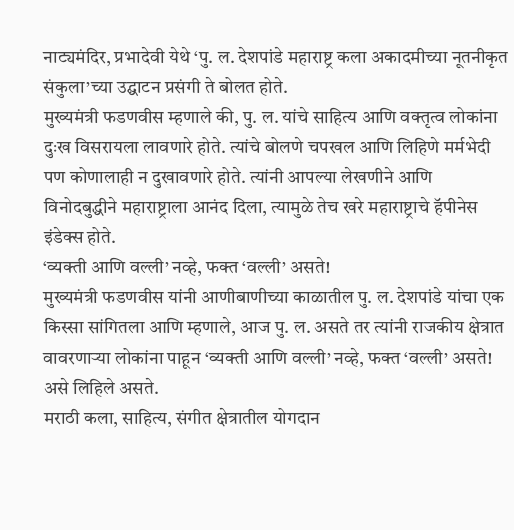नाट्यमंदिर, प्रभादेवी येथे ‘पु. ल. देशपांडे महाराष्ट्र कला अकादमीच्या नूतनीकृत संकुला’च्या उद्घाटन प्रसंगी ते बोलत होते.
मुख्यमंत्री फडणवीस म्हणाले की, पु. ल. यांचे साहित्य आणि वक्तृत्व लोकांना दुःख विसरायला लावणारे होते. त्यांचे बोलणे चपखल आणि लिहिणे मर्मभेदी पण कोणालाही न दुखावणारे होते. त्यांनी आपल्या लेखणीने आणि विनोदबुद्धीने महाराष्ट्राला आनंद दिला, त्यामुळे तेच खरे महाराष्ट्राचे हॅपीनेस इंडेक्स होते.
‘व्यक्ती आणि वल्ली’ नव्हे, फक्त ‘वल्ली’ असते!
मुख्यमंत्री फडणवीस यांनी आणीबाणीच्या काळातील पु. ल. देशपांडे यांचा एक किस्सा सांगितला आणि म्हणाले, आज पु. ल. असते तर त्यांनी राजकीय क्षेत्रात वावरणाऱ्या लोकांना पाहून ‘व्यक्ती आणि वल्ली’ नव्हे, फक्त ‘वल्ली’ असते! असे लिहिले असते.
मराठी कला, साहित्य, संगीत क्षेत्रातील योगदान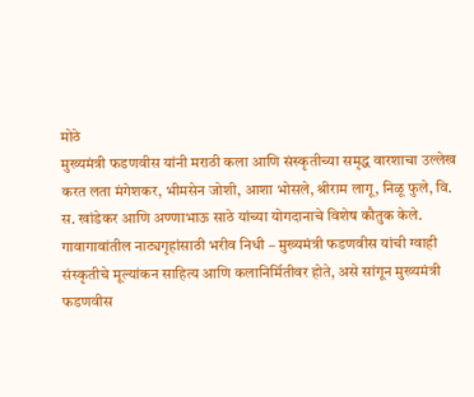मोठे
मुख्यमंत्री फडणवीस यांनी मराठी कला आणि संस्कृतीच्या समृद्ध वारशाचा उल्लेख करत लता मंगेशकर, भीमसेन जोशी, आशा भोसले, श्रीराम लागू, निळू फुले, वि. स. खांडेकर आणि अण्णाभाऊ साठे यांच्या योगदानाचे विशेष कौतुक केले.
गावागावांतील नाट्यगृहांसाठी भरीव निधी – मुख्यमंत्री फडणवीस यांची ग्वाही
संस्कृतीचे मूल्यांकन साहित्य आणि कलानिर्मितीवर होते, असे सांगून मुख्यमंत्री फडणवीस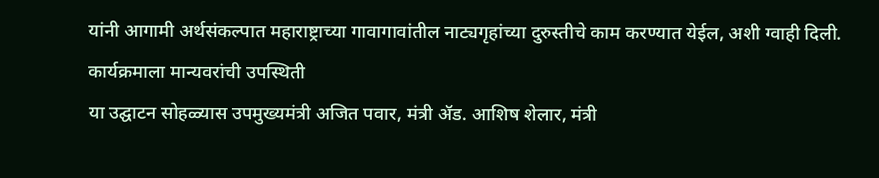यांनी आगामी अर्थसंकल्पात महाराष्ट्राच्या गावागावांतील नाट्यगृहांच्या दुरुस्तीचे काम करण्यात येईल, अशी ग्वाही दिली.
कार्यक्रमाला मान्यवरांची उपस्थिती
या उद्घाटन सोहळ्यास उपमुख्यमंत्री अजित पवार, मंत्री ॲड. आशिष शेलार, मंत्री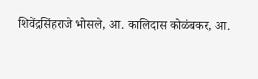शिवेंद्रसिंहराजे भोसले, आ. कालिदास कोळंबकर, आ.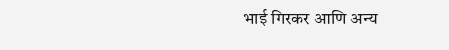भाई गिरकर आणि अन्य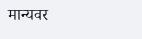मान्यवर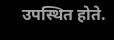उपस्थित होते.